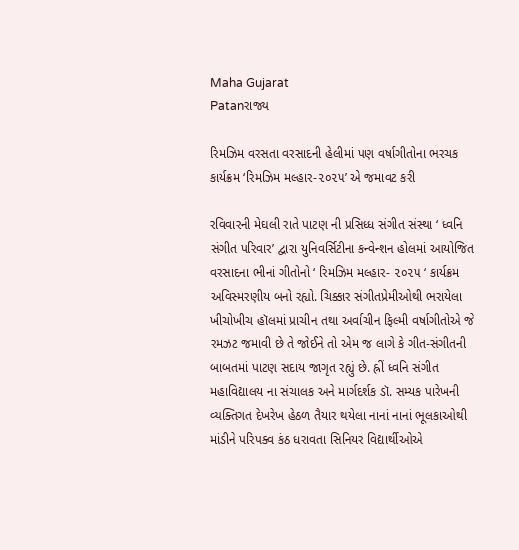Maha Gujarat
Patanરાજ્ય

રિમઝિમ વરસતા વરસાદની હેલીમાં પણ વર્ષાગીતોના ભરચક કાર્યક્રમ ‘રિમઝિમ મલ્હાર-૨૦૨૫’ એ જમાવટ કરી

રવિવારની મેઘલી રાતે પાટણ ની પ્રસિધ્ધ સંગીત સંસ્થા ‘ ધ્વનિ સંગીત પરિવાર’ દ્વારા યુનિવર્સિટીના કન્વેન્શન હોલમાં આયોજિત વરસાદના ભીનાં ગીતોનો ‘ રિમઝિમ મલ્હાર- ૨૦૨૫ ‘ કાર્યક્રમ અવિસ્મરણીય બનો રહ્યો. ચિક્કાર સંગીતપ્રેમીઓથી ભરાયેલા ખીચોખીચ હૉલમાં પ્રાચીન તથા અર્વાચીન ફિલ્મી વર્ષાગીતોએ જે રમઝટ જમાવી છે તે જોઈને તો એમ જ લાગે કે ગીત-સંગીતની બાબતમાં પાટણ સદાય જાગૃત રહ્યું છે. હ્રીં ધ્વનિ સંગીત મહાવિદ્યાલય ના સંચાલક અને માર્ગદર્શક ડૉ. સમ્યક પારેખની વ્યક્તિગત દેખરેખ હેઠળ તૈયાર થયેલા નાનાં નાનાં ભૂલકાઓથી માંડીને પરિપક્વ કંઠ ધરાવતા સિનિયર વિદ્યાર્થીઓએ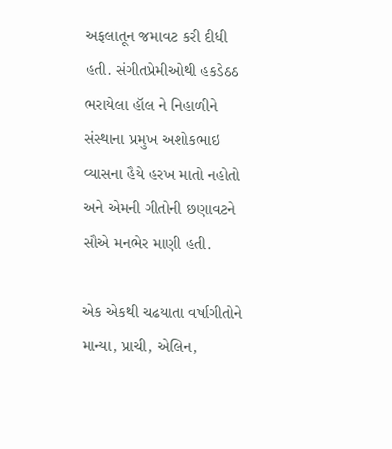અફલાતૂન જમાવટ કરી દીધી હતી. સંગીતપ્રેમીઓથી હકડેઠઠ ભરાયેલા હૉલ ને નિહાળીને સંસ્થાના પ્રમુખ અશોકભાઇ વ્યાસના હૈયે હરખ માતો નહોતો અને એમની ગીતોની છણાવટને સૌએ મનભેર માણી હતી.

એક એકથી ચઢયાતા વર્ષાગીતોને માન્યા, પ્રાચી, એલિન,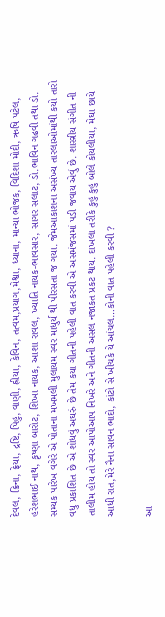દેવલ, ક્રિના, ફ્રેયા, દ્રષ્ટિ, પિહુ, વાણી, હ્રીયા, કેવિન, તત્વમ,પ્રયાગ,મેશ્વા, ધ્યાના, માન્યા ભોજક, વિદિશા મોદી, ઋષિ પટેલ, હરેશભાઈ નાથ, કૃષ્ણા બારોટ, શિખા નાયક, આશા રાવલ, ખ્યાતિ નાયક-ભાવસાર, સાગર સલાટ, ડો.ભાવિન ગઢવી તથા ડો. સમ્યક પારેખ વગેરે એ પોતાના મખમલી મુલાયમ સ્વર માધુર્ય થી પીરસતા જ ગયા. જેમઆકાશના અસંખ્ય તારલાઓમાંથી કયો તારો વધુ પ્રકાશિત છે એ શોધવું અઘરું છે તેમ કયા ગીતની પહેલી વાત કરવી એ અસમંજસમાં પડી જવાય એવું છે. શાસ્ત્રીય સંગીત ની તાલીમ હોય તો સ્વર આપોઆપ નિખરે અને ગીતની અસલ નજાકત પ્રકટ થાય. દાખલા તરીકે કુહુ કુહુ બોલે કોયલીયા, મેઘા છાયે આધી રાત,મેરે નૈના સાવન ભાદો, કાંટો સે ખીચકે યે આંચલ…કોની વાત પહેલી કરવી ?

આ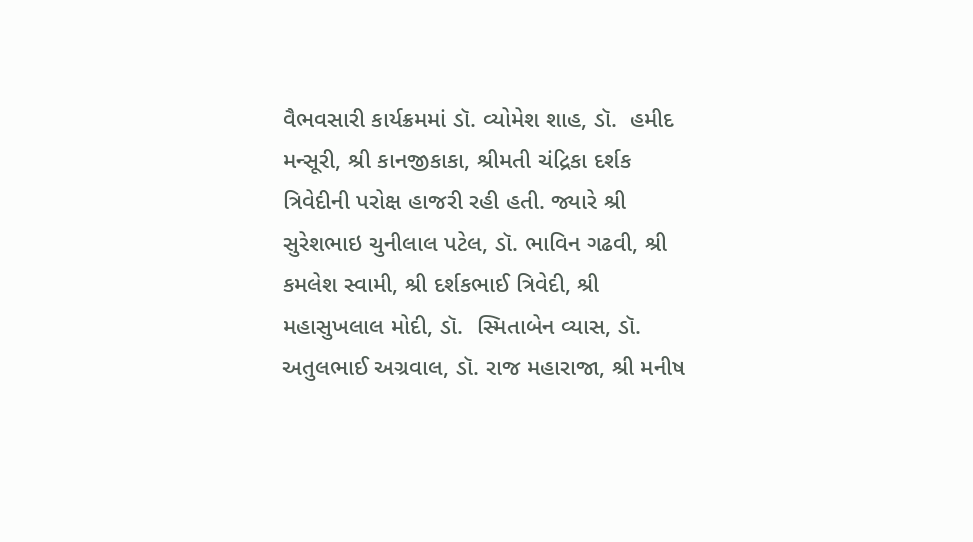વૈભવસારી કાર્યક્રમમાં ડૉ. વ્યોમેશ શાહ, ડૉ.  હમીદ મન્સૂરી, શ્રી કાનજીકાકા, શ્રીમતી ચંદ્રિકા દર્શક ત્રિવેદીની પરોક્ષ હાજરી રહી હતી. જ્યારે શ્રી સુરેશભાઇ ચુનીલાલ પટેલ, ડૉ. ભાવિન ગઢવી, શ્રી કમલેશ સ્વામી, શ્રી દર્શકભાઈ ત્રિવેદી, શ્રી મહાસુખલાલ મોદી, ડૉ.  સ્મિતાબેન વ્યાસ, ડૉ. અતુલભાઈ અગ્રવાલ, ડૉ. રાજ મહારાજા, શ્રી મનીષ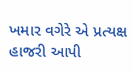ખમાર વગેરે એ પ્રત્યક્ષ હાજરી આપી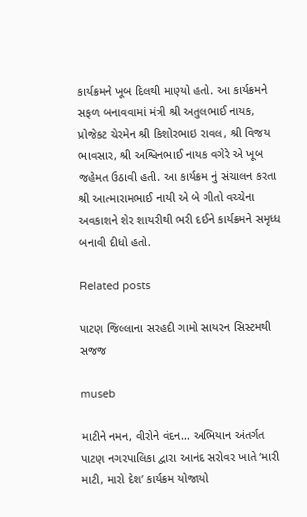કાર્યક્રમને ખૂબ દિલથી માણ્યો હતો. આ કાર્યક્રમને સફળ બનાવવામાં મંત્રી શ્રી અતુલભાઈ નાયક, પ્રોજેકટ ચેરમેન શ્રી કિશોરભાઇ રાવલ, શ્રી વિજય ભાવસાર, શ્રી અશ્વિનભાઈ નાયક વગેરે એ ખૂબ જહેમત ઉઠાવી હતી. આ કાર્યક્રમ નું સંચાલન કરતા શ્રી આત્મારામભાઈ નાયી એ બે ગીતો વચ્ચેના અવકાશને શેર શાયરીથી ભરી દઈને કાર્યક્રમને સમૃધ્ધ બનાવી દીધો હતો.

Related posts

પાટણ જિલ્લાના સરહદી ગામો સાયરન સિસ્ટમથી સજજ

museb

માટીને નમન, વીરોને વંદન… અભિયાન અંતર્ગત પાટણ નગરપાલિકા દ્વારા આનંદ સરોવર ખાતે ‘મારી માટી, મારો દેશ’ કાર્યક્રમ યોજાયો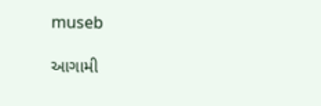museb

આગામી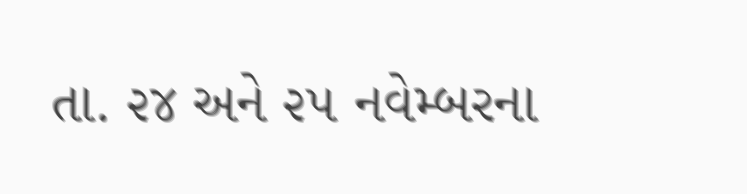તા. ૨૪ અને ૨૫ નવેમ્બરના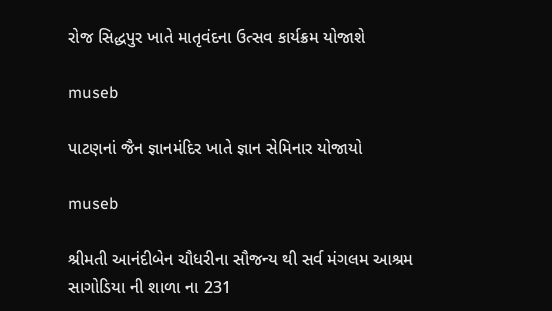રોજ સિદ્ધપુર ખાતે માતૃવંદના ઉત્સવ કાર્યક્રમ યોજાશે

museb

પાટણનાં જૈન જ્ઞાનમંદિર ખાતે જ્ઞાન સેમિનાર યોજાયો

museb

શ્રીમતી આનંદીબેન ચૌધરીના સૌજન્ય થી સર્વ મંગલમ આશ્રમ સાગોડિયા ની શાળા ના 231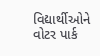વિદ્યાર્થીઓને વોટર પાર્ક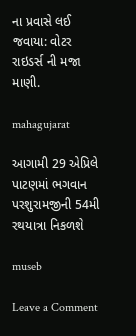ના પ્રવાસે લઈ જવાયા: વોટર રાઇડર્સ ની મજા માણી.

mahagujarat

આગામી 29 એપ્રિલે પાટણમાં ભગવાન પરશુરામજીની 54મી રથયાત્રા નિકળશે

museb

Leave a Comment